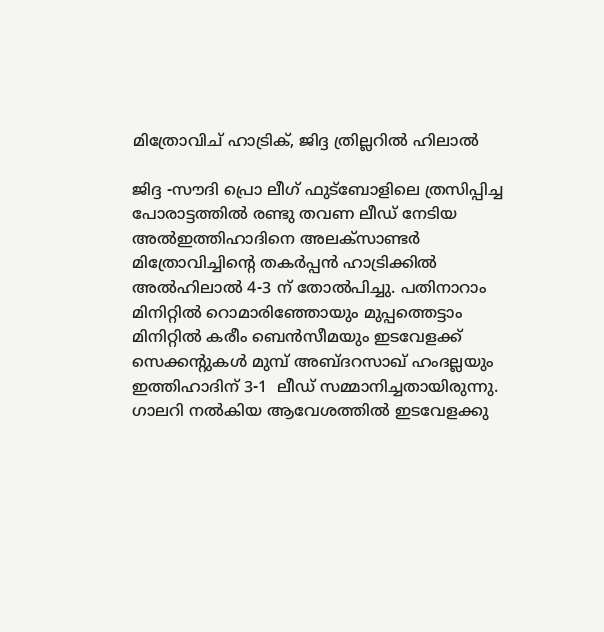മിത്രോവിച് ഹാട്രിക്, ജിദ്ദ ത്രില്ലറില്‍ ഹിലാല്‍

ജിദ്ദ -സൗദി പ്രൊ ലീഗ് ഫുട്‌ബോളിലെ ത്രസിപ്പിച്ച പോരാട്ടത്തില്‍ രണ്ടു തവണ ലീഡ് നേടിയ അല്‍ഇത്തിഹാദിനെ അലക്‌സാണ്ടര്‍ മിത്രോവിച്ചിന്റെ തകര്‍പ്പന്‍ ഹാട്രിക്കില്‍ അല്‍ഹിലാല്‍ 4-3 ന് തോല്‍പിച്ചു. പതിനാറാം മിനിറ്റില്‍ റൊമാരിഞ്ഞോയും മുപ്പത്തെട്ടാം മിനിറ്റില്‍ കരീം ബെന്‍സീമയും ഇടവേളക്ക് സെക്കന്റുകള്‍ മുമ്പ് അബ്ദറസാഖ് ഹംദല്ലയും ഇത്തിഹാദിന് 3-1  ലീഡ് സമ്മാനിച്ചതായിരുന്നു.
ഗാലറി നല്‍കിയ ആവേശത്തില്‍ ഇടവേളക്കു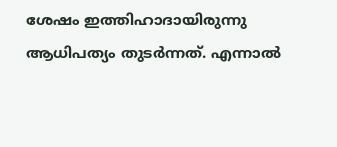ശേഷം ഇത്തിഹാദായിരുന്നു ആധിപത്യം തുടര്‍ന്നത്. എന്നാല്‍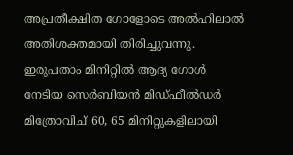അപ്രതീക്ഷിത ഗോളോടെ അല്‍ഹിലാല്‍ അതിശക്തമായി തിരിച്ചുവന്നു. ഇരുപതാം മിനിറ്റില്‍ ആദ്യ ഗോള്‍ നേടിയ സെര്‍ബിയന്‍ മിഡ്ഫീല്‍ഡര്‍ മിത്രോവിച് 60, 65 മിനിറ്റുകളിലായി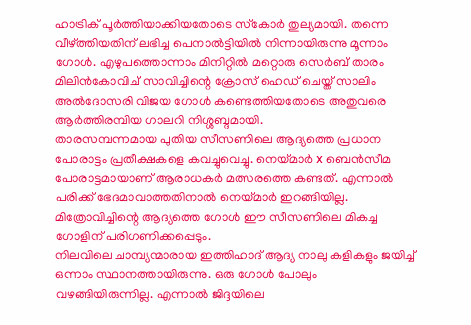ഹാട്രിക് പൂര്‍ത്തിയാക്കിയതോടെ സ്‌കോര്‍ തുല്യമായി. തന്നെ വീഴ്ത്തിയതിന് ലഭിച്ച പെനാല്‍ട്ടിയില്‍ നിന്നായിരുന്നു മൂന്നാം ഗോള്‍. എഴുപത്തൊന്നാം മിനിറ്റില്‍ മറ്റൊരു സെര്‍ബ് താരം മിലിന്‍കോവിച് സാവിച്ചിന്റെ ക്രോസ് ഹെഡ് ചെയ്ത് സാലിം അല്‍ദോസരി വിജയ ഗോള്‍ കണ്ടെത്തിയതോടെ അതുവരെ ആര്‍ത്തിരമ്പിയ ഗാലറി നിശ്ശബ്ദമായി.
താരസമ്പന്നമായ പുതിയ സീസണിലെ ആദ്യത്തെ പ്രധാന പോരാട്ടം പ്രതീക്ഷകളെ കവച്ചുവെച്ചു. നെയ്മാര്‍ x ബെന്‍സീമ പോരാട്ടമായാണ് ആരാധകര്‍ മത്സരത്തെ കണ്ടത്. എന്നാല്‍ പരിക്ക് ഭേദമാവാത്തതിനാല്‍ നെയ്മാര്‍ ഇറങ്ങിയില്ല. മിത്രോവിച്ചിന്റെ ആദ്യത്തെ ഗോള്‍ ഈ സീസണിലെ മികച്ച ഗോളിന് പരിഗണിക്കപ്പെടും.
നിലവിലെ ചാമ്പ്യന്മാരായ ഇത്തിഹാദ് ആദ്യ നാലു കളികളും ജയിച്ച് ഒന്നാം സ്ഥാനത്തായിരുന്നു. ഒരു ഗോള്‍ പോലും വഴങ്ങിയിരുന്നില്ല. എന്നാല്‍ ജിദ്ദയിലെ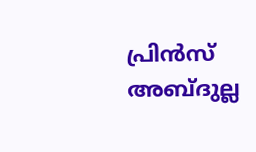പ്രിന്‍സ് അബ്ദുല്ല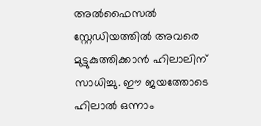അല്‍ഫൈസല്‍ സ്റ്റേഡിയത്തില്‍ അവരെ മുട്ടുകുത്തിക്കാന്‍ ഹിലാലിന് സാധിച്ചു. ഈ ജയത്തോടെ ഹിലാല്‍ ഒന്നാം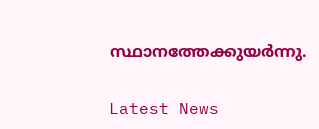സ്ഥാനത്തേക്കുയര്‍ന്നു.


Latest News